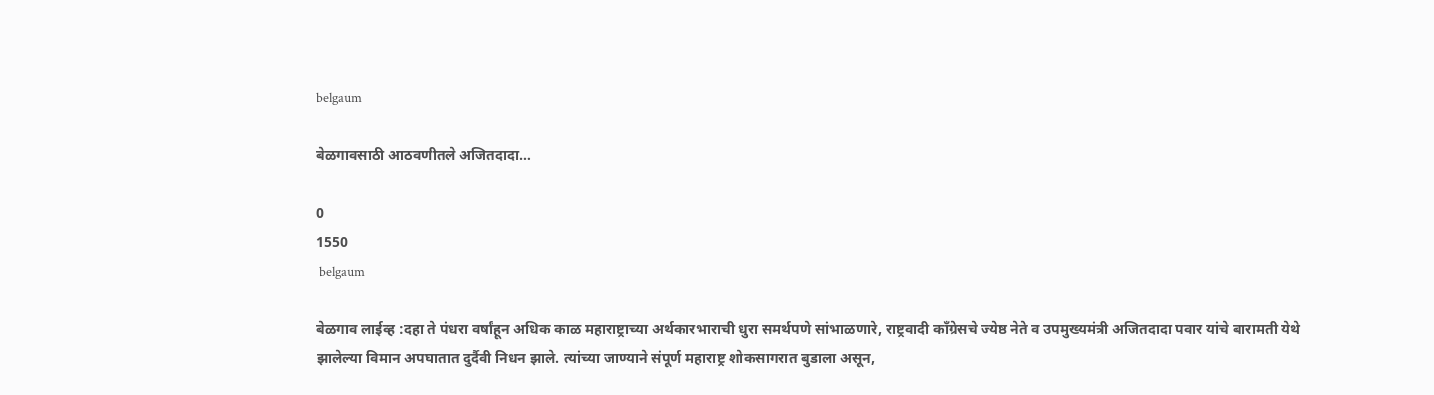belgaum

बेळगावसाठी आठवणीतले अजितदादा…

0
1550
 belgaum

बेळगाव लाईव्ह :दहा ते पंधरा वर्षांहून अधिक काळ महाराष्ट्राच्या अर्थकारभाराची धुरा समर्थपणे सांभाळणारे, राष्ट्रवादी काँग्रेसचे ज्येष्ठ नेते व उपमुख्यमंत्री अजितदादा पवार यांचे बारामती येथे झालेल्या विमान अपघातात दुर्दैवी निधन झाले. त्यांच्या जाण्याने संपूर्ण महाराष्ट्र शोकसागरात बुडाला असून,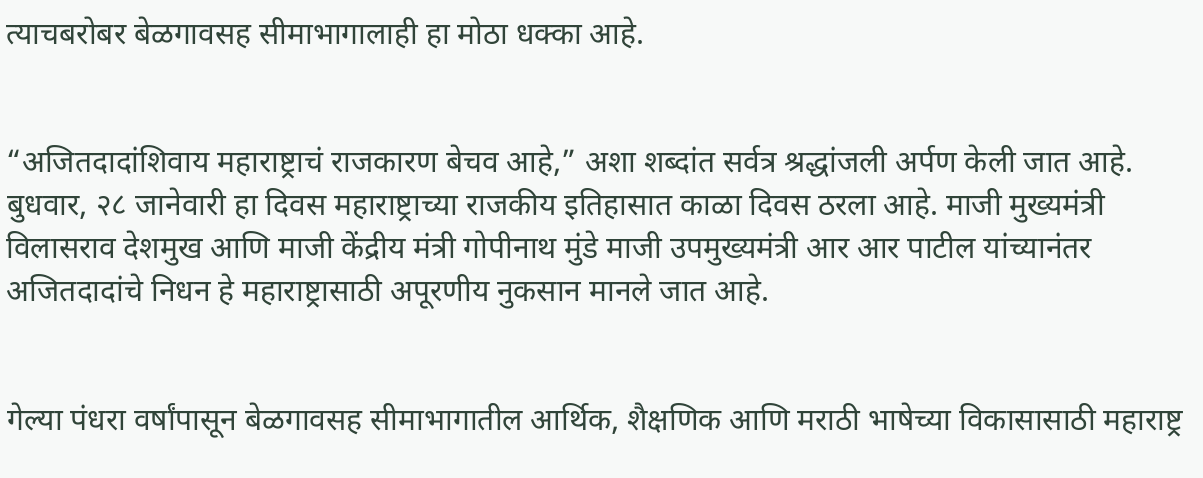त्याचबरोबर बेळगावसह सीमाभागालाही हा मोठा धक्का आहे.


“अजितदादांशिवाय महाराष्ट्राचं राजकारण बेचव आहे,” अशा शब्दांत सर्वत्र श्रद्धांजली अर्पण केली जात आहे. बुधवार, २८ जानेवारी हा दिवस महाराष्ट्राच्या राजकीय इतिहासात काळा दिवस ठरला आहे. माजी मुख्यमंत्री विलासराव देशमुख आणि माजी केंद्रीय मंत्री गोपीनाथ मुंडे माजी उपमुख्यमंत्री आर आर पाटील यांच्यानंतर अजितदादांचे निधन हे महाराष्ट्रासाठी अपूरणीय नुकसान मानले जात आहे.


गेल्या पंधरा वर्षांपासून बेळगावसह सीमाभागातील आर्थिक, शैक्षणिक आणि मराठी भाषेच्या विकासासाठी महाराष्ट्र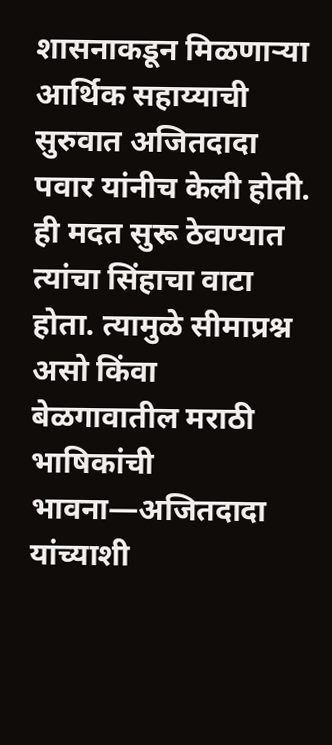शासनाकडून मिळणाऱ्या आर्थिक सहाय्याची सुरुवात अजितदादा पवार यांनीच केली होती. ही मदत सुरू ठेवण्यात त्यांचा सिंहाचा वाटा होता. त्यामुळे सीमाप्रश्न असो किंवा बेळगावातील मराठी भाषिकांची भावना—अजितदादा यांच्याशी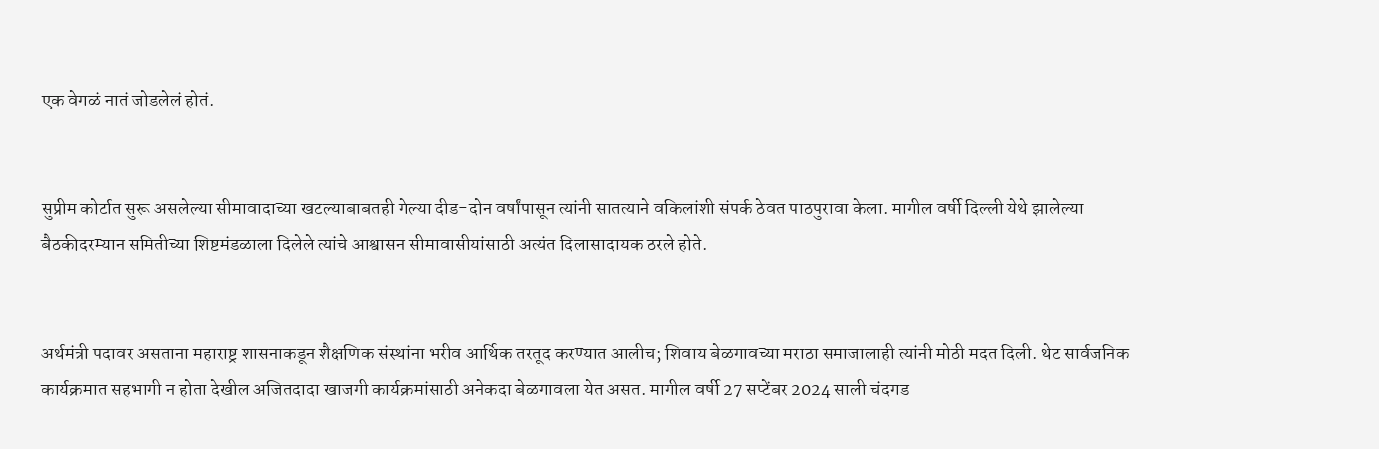एक वेगळं नातं जोडलेलं होतं.


सुप्रीम कोर्टात सुरू असलेल्या सीमावादाच्या खटल्याबाबतही गेल्या दीड-दोन वर्षांपासून त्यांनी सातत्याने वकिलांशी संपर्क ठेवत पाठपुरावा केला. मागील वर्षी दिल्ली येथे झालेल्या बैठकीदरम्यान समितीच्या शिष्टमंडळाला दिलेले त्यांचे आश्वासन सीमावासीयांसाठी अत्यंत दिलासादायक ठरले होते.


अर्थमंत्री पदावर असताना महाराष्ट्र शासनाकडून शैक्षणिक संस्थांना भरीव आर्थिक तरतूद करण्यात आलीच; शिवाय बेळगावच्या मराठा समाजालाही त्यांनी मोठी मदत दिली. थेट सार्वजनिक कार्यक्रमात सहभागी न होता देखील अजितदादा खाजगी कार्यक्रमांसाठी अनेकदा बेळगावला येत असत. मागील वर्षी 27 सप्टेंबर 2024 साली चंदगड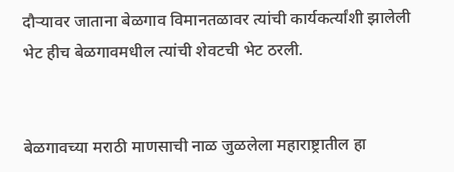दौऱ्यावर जाताना बेळगाव विमानतळावर त्यांची कार्यकर्त्यांशी झालेली भेट हीच बेळगावमधील त्यांची शेवटची भेट ठरली.


बेळगावच्या मराठी माणसाची नाळ जुळलेला महाराष्ट्रातील हा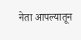नेता आपल्यातून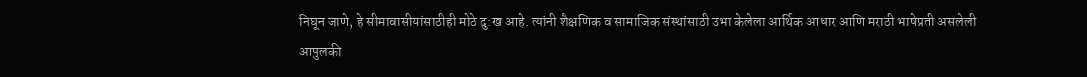निघून जाणे, हे सीमावासीयांसाठीही मोठे दु:ख आहे. त्यांनी शैक्षणिक व सामाजिक संस्थांसाठी उभा केलेला आर्थिक आधार आणि मराठी भाषेप्रती असलेली आपुलकी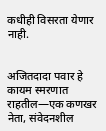कधीही विसरता येणार नाही.


अजितदादा पवार हे कायम स्मरणात राहतील—एक कणखर नेता, संवेदनशील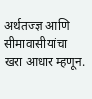अर्थतज्ज्ञ आणि सीमावासीयांचा खरा आधार म्हणून.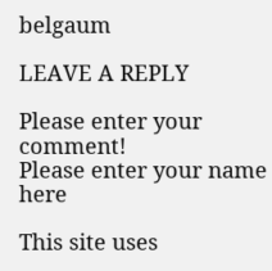belgaum

LEAVE A REPLY

Please enter your comment!
Please enter your name here

This site uses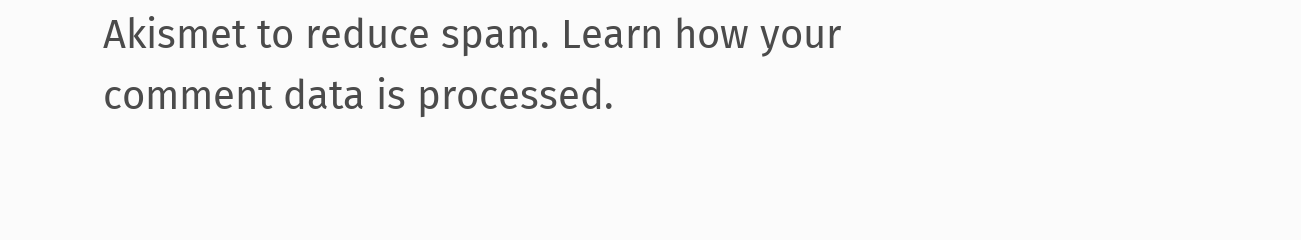Akismet to reduce spam. Learn how your comment data is processed.